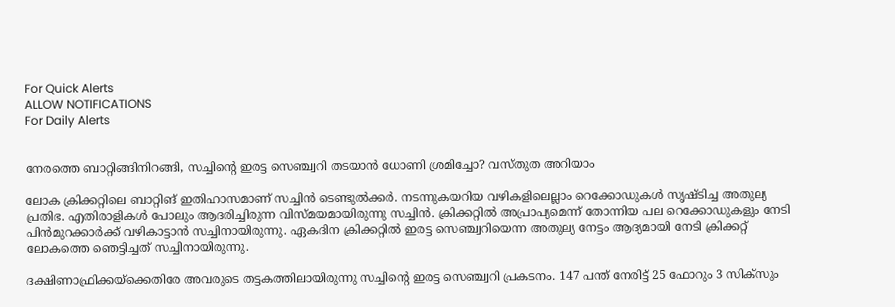For Quick Alerts
ALLOW NOTIFICATIONS
For Daily Alerts


നേരത്തെ ബാറ്റിങ്ങിനിറങ്ങി, സച്ചിന്റെ ഇരട്ട സെഞ്ച്വറി തടയാന്‍ ധോണി ശ്രമിച്ചോ? വസ്തുത അറിയാം

ലോക ക്രിക്കറ്റിലെ ബാറ്റിങ് ഇതിഹാസമാണ് സച്ചിന്‍ ടെണ്ടുല്‍ക്കര്‍. നടന്നുകയറിയ വഴികളിലെല്ലാം റെക്കോഡുകള്‍ സൃഷ്ടിച്ച അതുല്യ പ്രതിഭ. എതിരാളികള്‍ പോലും ആദരിച്ചിരുന്ന വിസ്മയമായിരുന്നു സച്ചിന്‍. ക്രിക്കറ്റില്‍ അപ്രാപ്യമെന്ന് തോന്നിയ പല റെക്കോഡുകളും നേടി പിന്‍മുറക്കാര്‍ക്ക് വഴികാട്ടാന്‍ സച്ചിനായിരുന്നു. ഏകദിന ക്രിക്കറ്റില്‍ ഇരട്ട സെഞ്ച്വറിയെന്ന അതുല്യ നേട്ടം ആദ്യമായി നേടി ക്രിക്കറ്റ് ലോകത്തെ ഞെട്ടിച്ചത് സച്ചിനായിരുന്നു.

ദക്ഷിണാഫ്രിക്കയ്‌ക്കെതിരേ അവരുടെ തട്ടകത്തിലായിരുന്നു സച്ചിന്റെ ഇരട്ട സെഞ്ച്വറി പ്രകടനം. 147 പന്ത് നേരിട്ട് 25 ഫോറും 3 സിക്‌സും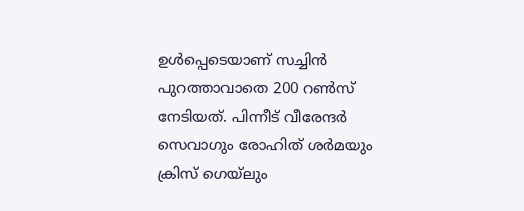ഉള്‍പ്പെടെയാണ് സച്ചിന്‍ പുറത്താവാതെ 200 റണ്‍സ് നേടിയത്. പിന്നീട് വീരേന്ദര്‍ സെവാഗും രോഹിത് ശര്‍മയും ക്രിസ് ഗെയ്‌ലും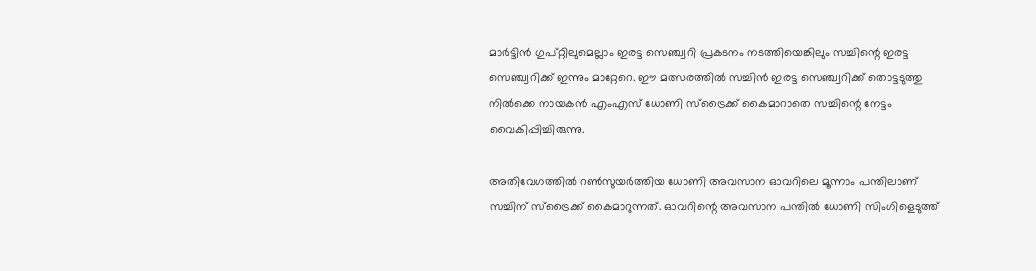മാര്‍ട്ടിന്‍ ഗുപ്റ്റിലുമെല്ലാം ഇരട്ട സെഞ്ച്വറി പ്രകടനം നടത്തിയെങ്കിലും സച്ചിന്റെ ഇരട്ട സെഞ്ച്വറിക്ക് ഇന്നും മാറ്റേറെ. ഈ മത്സരത്തില്‍ സച്ചിന്‍ ഇരട്ട സെഞ്ച്വറിക്ക് തൊട്ടടുത്തു നില്‍ക്കെ നായകന്‍ എംഎസ് ധോണി സ്‌ട്രൈക്ക് കൈമാറാതെ സച്ചിന്റെ നേട്ടം വൈകിപ്പിച്ചിരുന്നു.

അതിവേഗത്തില്‍ റണ്‍സുയര്‍ത്തിയ ധോണി അവസാന ഓവറിലെ മൂന്നാം പന്തിലാണ് സച്ചിന് സ്‌ട്രൈക്ക് കൈമാറുന്നത്. ഓവറിന്റെ അവസാന പന്തില്‍ ധോണി സിംഗിളെടുത്ത്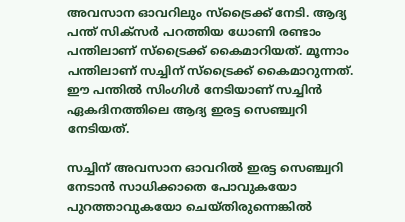അവസാന ഓവറിലും സ്‌ട്രൈക്ക് നേടി. ആദ്യ പന്ത് സിക്‌സര്‍ പറത്തിയ ധോണി രണ്ടാം പന്തിലാണ് സ്‌ട്രൈക്ക് കൈമാറിയത്. മൂന്നാം പന്തിലാണ് സച്ചിന് സ്‌ട്രൈക്ക് കൈമാറുന്നത്. ഈ പന്തില്‍ സിംഗിള്‍ നേടിയാണ് സച്ചിന്‍ ഏകദിനത്തിലെ ആദ്യ ഇരട്ട സെഞ്ച്വറി നേടിയത്.

സച്ചിന് അവസാന ഓവറില്‍ ഇരട്ട സെഞ്ച്വറി നേടാന്‍ സാധിക്കാതെ പോവുകയോ പുറത്താവുകയോ ചെയ്തിരുന്നെങ്കില്‍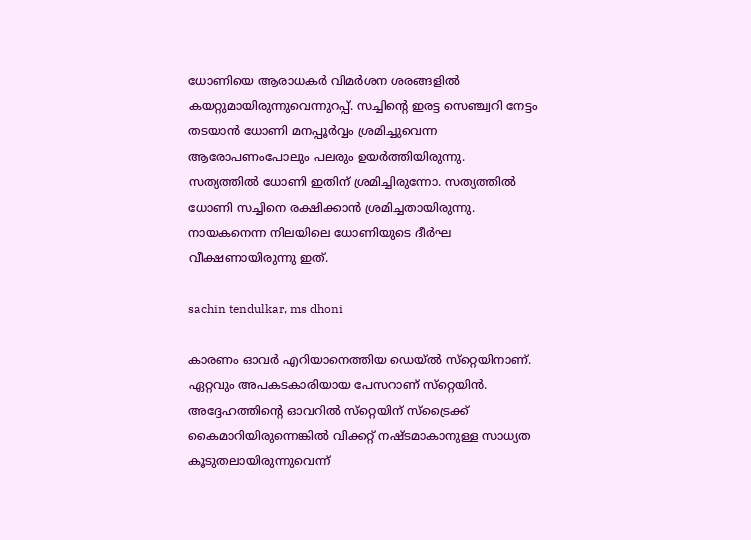ധോണിയെ ആരാധകര്‍ വിമര്‍ശന ശരങ്ങളില്‍ കയറ്റുമായിരുന്നുവെന്നുറപ്പ്. സച്ചിന്റെ ഇരട്ട സെഞ്ച്വറി നേട്ടം തടയാന്‍ ധോണി മനപ്പൂര്‍വ്വം ശ്രമിച്ചുവെന്ന ആരോപണംപോലും പലരും ഉയര്‍ത്തിയിരുന്നു. സത്യത്തില്‍ ധോണി ഇതിന് ശ്രമിച്ചിരുന്നോ. സത്യത്തില്‍ ധോണി സച്ചിനെ രക്ഷിക്കാന്‍ ശ്രമിച്ചതായിരുന്നു. നായകനെന്ന നിലയിലെ ധോണിയുടെ ദീര്‍ഘ വീക്ഷണായിരുന്നു ഇത്.

sachin tendulkar, ms dhoni

കാരണം ഓവര്‍ എറിയാനെത്തിയ ഡെയ്ല്‍ സ്‌റ്റെയിനാണ്. ഏറ്റവും അപകടകാരിയായ പേസറാണ് സ്‌റ്റെയിന്‍. അദ്ദേഹത്തിന്റെ ഓവറില്‍ സ്‌റ്റെയിന് സ്‌ട്രൈക്ക് കൈമാറിയിരുന്നെങ്കില്‍ വിക്കറ്റ് നഷ്ടമാകാനുള്ള സാധ്യത കൂടുതലായിരുന്നുവെന്ന്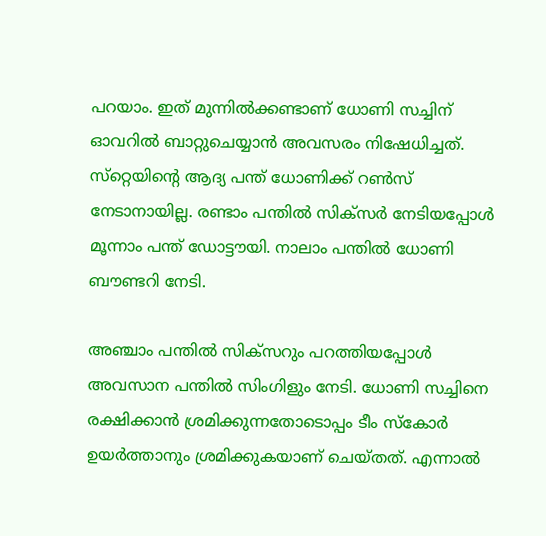പറയാം. ഇത് മുന്നില്‍ക്കണ്ടാണ് ധോണി സച്ചിന് ഓവറില്‍ ബാറ്റുചെയ്യാന്‍ അവസരം നിഷേധിച്ചത്. സ്‌റ്റെയിന്റെ ആദ്യ പന്ത് ധോണിക്ക് റണ്‍സ് നേടാനായില്ല. രണ്ടാം പന്തില്‍ സിക്‌സര്‍ നേടിയപ്പോള്‍ മൂന്നാം പന്ത് ഡോട്ടൗയി. നാലാം പന്തില്‍ ധോണി ബൗണ്ടറി നേടി.

അഞ്ചാം പന്തില്‍ സിക്‌സറും പറത്തിയപ്പോള്‍ അവസാന പന്തില്‍ സിംഗിളും നേടി. ധോണി സച്ചിനെ രക്ഷിക്കാന്‍ ശ്രമിക്കുന്നതോടൊപ്പം ടീം സ്‌കോര്‍ ഉയര്‍ത്താനും ശ്രമിക്കുകയാണ് ചെയ്തത്. എന്നാല്‍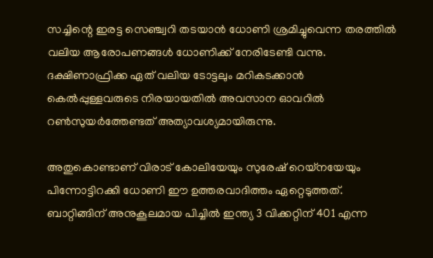സച്ചിന്റെ ഇരട്ട സെഞ്ച്വറി തടയാന്‍ ധോണി ശ്രമിച്ചുവെന്ന തരത്തില്‍ വലിയ ആരോപണങ്ങള്‍ ധോണിക്ക് നേരിടേണ്ടി വന്നു. ദക്ഷിണാഫ്രിക്ക ഏത് വലിയ ടോട്ടലും മറികടക്കാന്‍ കെല്‍പ്പുള്ളവരുടെ നിരയായതില്‍ അവസാന ഓവറില്‍ റണ്‍സുയര്‍ത്തേണ്ടത് അത്യാവശ്യമായിരുന്നു.

അതുകൊണ്ടാണ് വിരാട് കോലിയേയും സുരേഷ് റെയ്‌നയേയും പിന്നോട്ടിറക്കി ധോണി ഈ ഉത്തരവാദിത്തം ഏറ്റെടുത്തത്. ബാറ്റിങ്ങിന് അനുകൂലമായ പിച്ചില്‍ ഇന്ത്യ 3 വിക്കറ്റിന് 401 എന്ന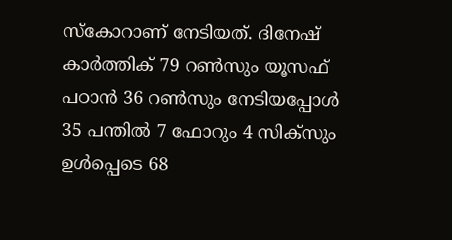സ്‌കോറാണ് നേടിയത്. ദിനേഷ് കാര്‍ത്തിക് 79 റണ്‍സും യൂസഫ് പഠാന്‍ 36 റണ്‍സും നേടിയപ്പോള്‍ 35 പന്തില്‍ 7 ഫോറും 4 സിക്‌സും ഉള്‍പ്പെടെ 68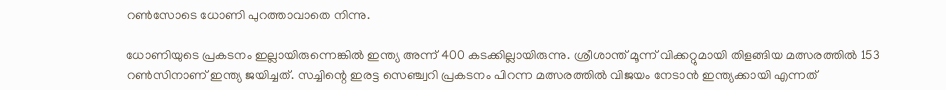റണ്‍സോടെ ധോണി പുറത്താവാതെ നിന്നു.

ധോണിയുടെ പ്രകടനം ഇല്ലായിരുന്നെങ്കില്‍ ഇന്ത്യ അന്ന് 400 കടക്കില്ലായിരുന്നു. ശ്രീശാന്ത് മൂന്ന് വിക്കറ്റുമായി തിളങ്ങിയ മത്സരത്തില്‍ 153 റണ്‍സിനാണ് ഇന്ത്യ ജയിച്ചത്. സച്ചിന്റെ ഇരട്ട സെഞ്ച്വറി പ്രകടനം പിറന്ന മത്സരത്തില്‍ വിജയം നേടാന്‍ ഇന്ത്യക്കായി എന്നത്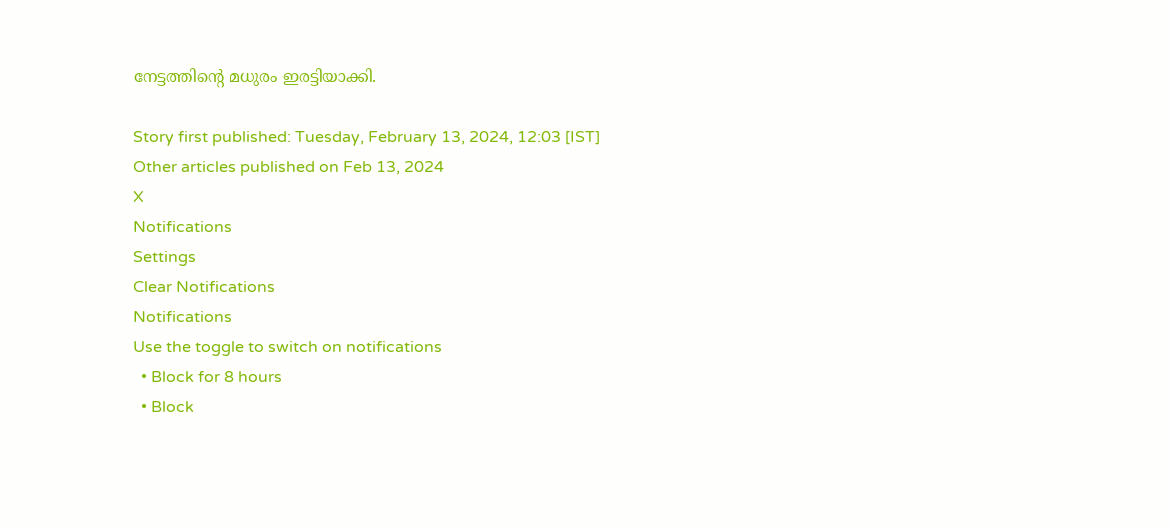നേട്ടത്തിന്റെ മധുരം ഇരട്ടിയാക്കി.

Story first published: Tuesday, February 13, 2024, 12:03 [IST]
Other articles published on Feb 13, 2024
X
Notifications
Settings
Clear Notifications
Notifications
Use the toggle to switch on notifications
  • Block for 8 hours
  • Block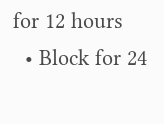for 12 hours
  • Block for 24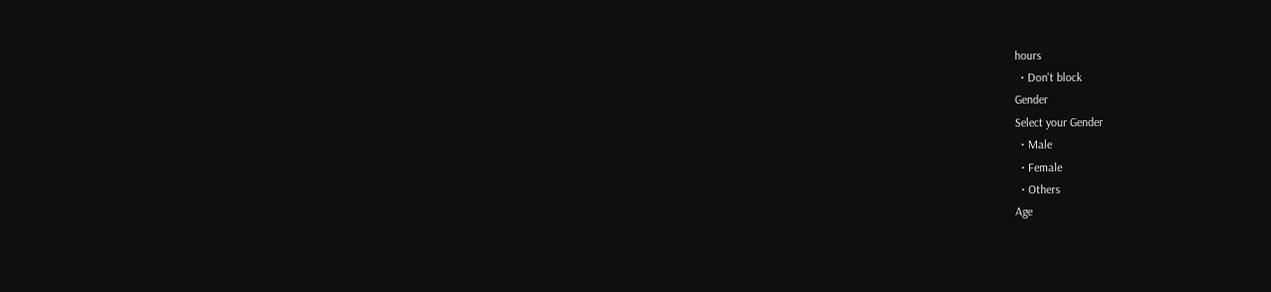hours
  • Don't block
Gender
Select your Gender
  • Male
  • Female
  • Others
Age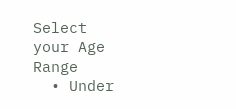Select your Age Range
  • Under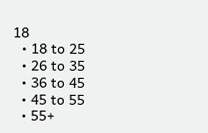18
  • 18 to 25
  • 26 to 35
  • 36 to 45
  • 45 to 55
  • 55+